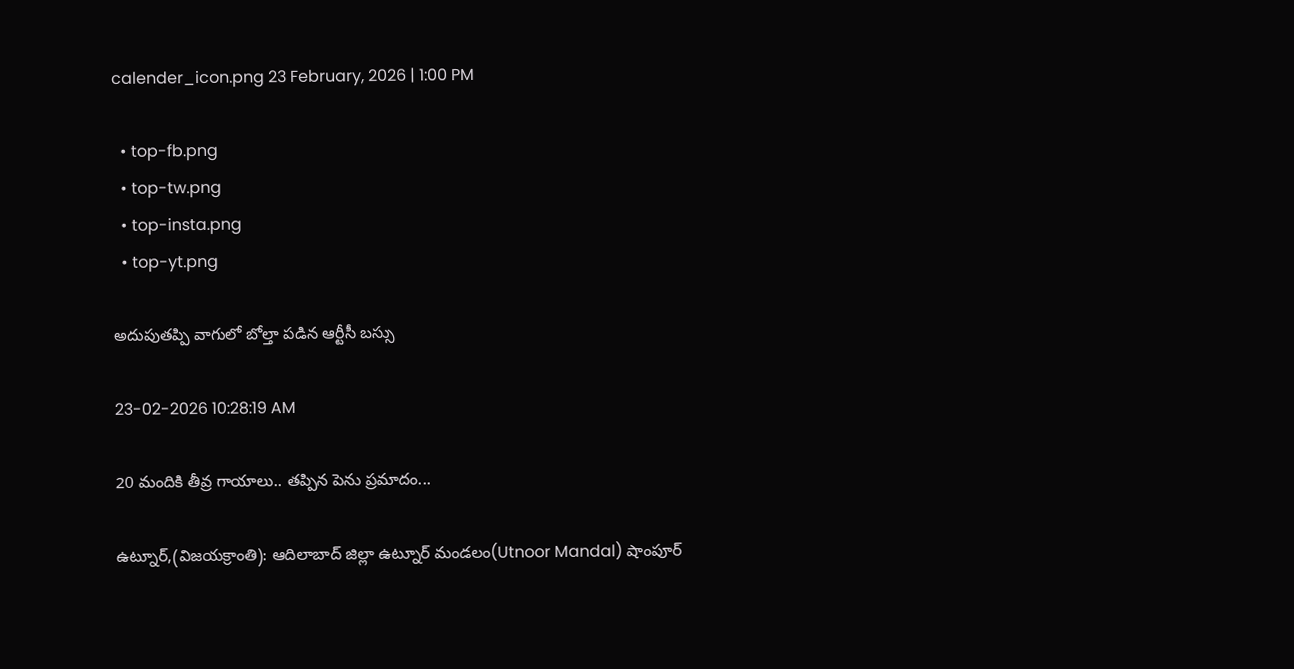calender_icon.png 23 February, 2026 | 1:00 PM

  • top-fb.png
  • top-tw.png
  • top-insta.png
  • top-yt.png

అదుపుతప్పి వాగులో బోల్తా పడిన ఆర్టీసీ బస్సు

23-02-2026 10:28:19 AM

20 మందికి తీవ్ర గాయాలు.. తప్పిన పెను ప్రమాదం...

ఉట్నూర్,(విజయక్రాంతి): ఆదిలాబాద్ జిల్లా ఉట్నూర్ మండలం(Utnoor Mandal) షాంపూర్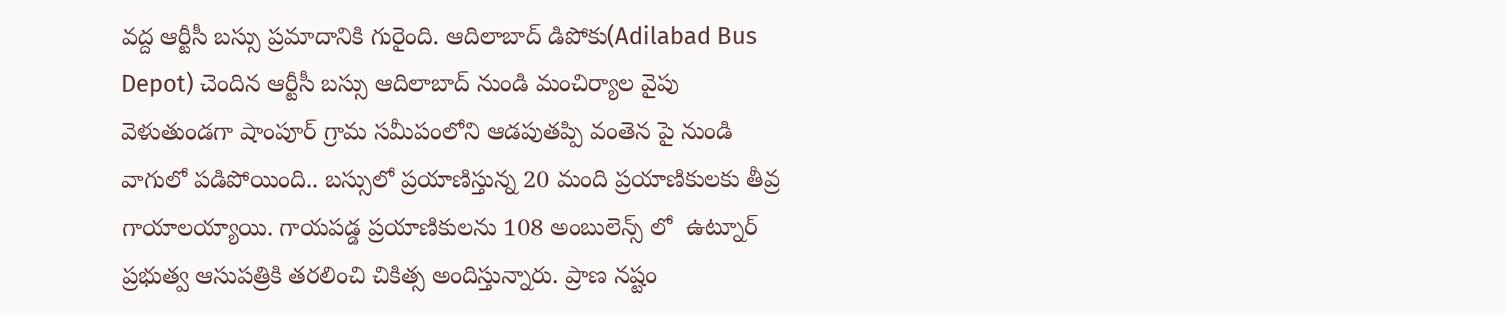వద్ద ఆర్టీసీ బస్సు ప్రమాదానికి గురైంది. ఆదిలాబాద్ డిపోకు(Adilabad Bus Depot) చెందిన ఆర్టీసీ బస్సు ఆదిలాబాద్ నుండి మంచిర్యాల వైపు వెళుతుండగా షాంపూర్ గ్రామ సమీపంలోని ఆడపుతప్పి వంతెన పై నుండి వాగులో పడిపోయింది.. బస్సులో ప్రయాణిస్తున్న 20 మంది ప్రయాణికులకు తీవ్ర గాయాలయ్యాయి. గాయపడ్డ ప్రయాణికులను 108 అంబులెన్స్ లో  ఉట్నూర్ ప్రభుత్వ ఆసుపత్రికి తరలించి చికిత్స అందిస్తున్నారు. ప్రాణ నష్టం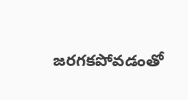జరగకపోవడంతో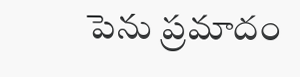పెను ప్రమాదం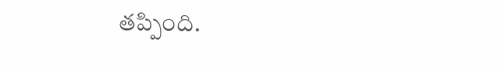తప్పింది.